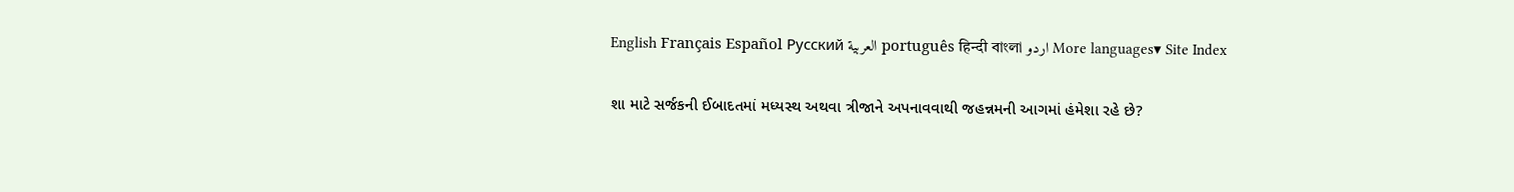English Français Español Русский العربية português हिन्दी বাংলা اردو More languages▾ Site Index

શા માટે સર્જકની ઈબાદતમાં મધ્યસ્થ અથવા ત્રીજાને અપનાવવાથી જહન્નમની આગમાં હંમેશા રહે છે?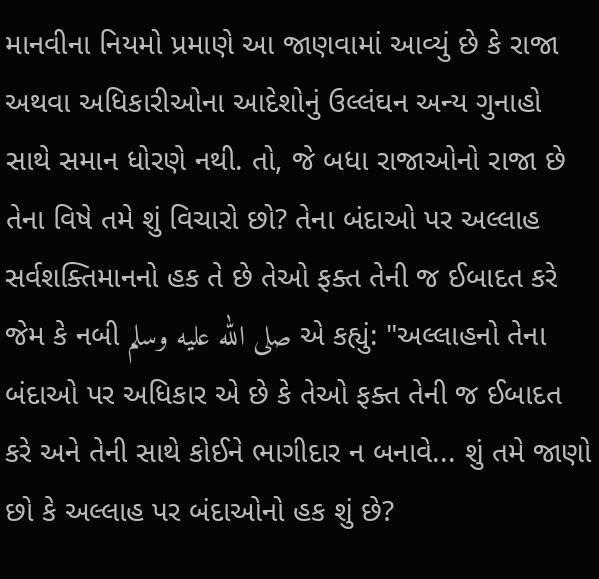માનવીના નિયમો પ્રમાણે આ જાણવામાં આવ્યું છે કે રાજા અથવા અધિકારીઓના આદેશોનું ઉલ્લંઘન અન્ય ગુનાહો સાથે સમાન ધોરણે નથી. તો, જે બધા રાજાઓનો રાજા છે તેના વિષે તમે શું વિચારો છો? તેના બંદાઓ પર અલ્લાહ સર્વશક્તિમાનનો હક તે છે તેઓ ફક્ત તેની જ ઈબાદત કરે જેમ કે નબી صلى الله عليه وسلم એ કહ્યું: "અલ્લાહનો તેના બંદાઓ પર અધિકાર એ છે કે તેઓ ફક્ત તેની જ ઈબાદત કરે અને તેની સાથે કોઈને ભાગીદાર ન બનાવે... શું તમે જાણો છો કે અલ્લાહ પર બંદાઓનો હક શું છે?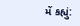મેં કહ્યું: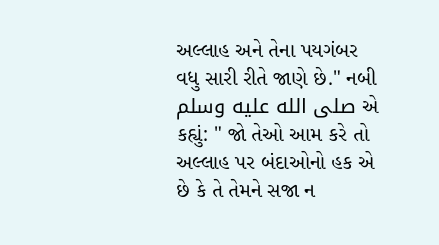અલ્લાહ અને તેના પયગંબર વધુ સારી રીતે જાણે છે." નબી صلى الله عليه وسلم એ કહ્યું: " જો તેઓ આમ કરે તો અલ્લાહ પર બંદાઓનો હક એ છે કે તે તેમને સજા ન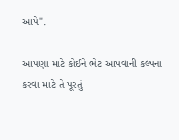આપે".

આપણા માટે કોઈને ભેટ આપવાની કલ્પના કરવા માટે તે પૂરતું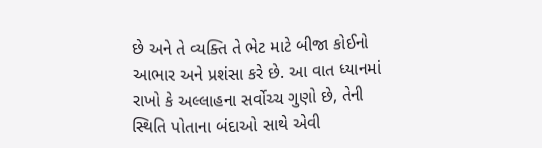છે અને તે વ્યક્તિ તે ભેટ માટે બીજા કોઈનો આભાર અને પ્રશંસા કરે છે. આ વાત ધ્યાનમાં રાખો કે અલ્લાહના સર્વોચ્ચ ગુણો છે, તેની સ્થિતિ પોતાના બંદાઓ સાથે એવી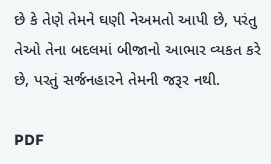છે કે તેણે તેમને ઘણી નેઅમતો આપી છે, પરંતુ તેઓ તેના બદલમાં બીજાનો આભાર વ્યકત કરે છે, પરતું સર્જનહારને તેમની જરૂર નથી.

PDF